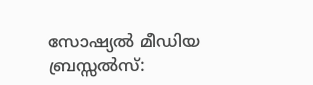സോഷ്യൽ മീഡിയ
ബ്രസ്സൽസ്: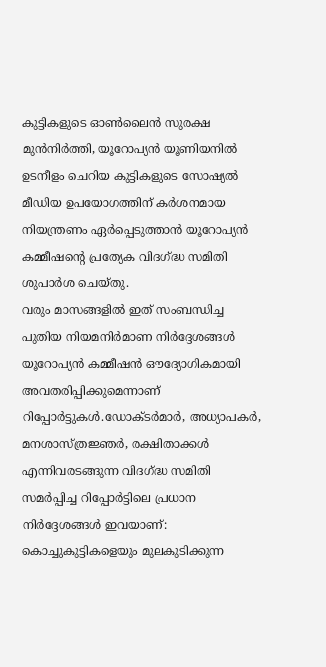കുട്ടികളുടെ ഓൺലൈൻ സുരക്ഷ മുൻനിർത്തി, യൂറോപ്യൻ യൂണിയനിൽ ഉടനീളം ചെറിയ കുട്ടികളുടെ സോഷ്യൽ മീഡിയ ഉപയോഗത്തിന് കർശനമായ നിയന്ത്രണം ഏർപ്പെടുത്താൻ യൂറോപ്യൻ കമ്മീഷന്റെ പ്രത്യേക വിദഗ്ദ്ധ സമിതി ശുപാർശ ചെയ്തു.
വരും മാസങ്ങളിൽ ഇത് സംബന്ധിച്ച പുതിയ നിയമനിർമാണ നിർദ്ദേശങ്ങൾ യൂറോപ്യൻ കമ്മീഷൻ ഔദ്യോഗികമായി അവതരിപ്പിക്കുമെന്നാണ് റിപ്പോർട്ടുകൾ.ഡോക്ടർമാർ, അധ്യാപകർ, മനശാസ്ത്രജ്ഞർ, രക്ഷിതാക്കൾ എന്നിവരടങ്ങുന്ന വിദഗ്ദ്ധ സമിതി സമർപ്പിച്ച റിപ്പോർട്ടിലെ പ്രധാന നിർദ്ദേശങ്ങൾ ഇവയാണ്:
കൊച്ചുകുട്ടികളെയും മുലകുടിക്കുന്ന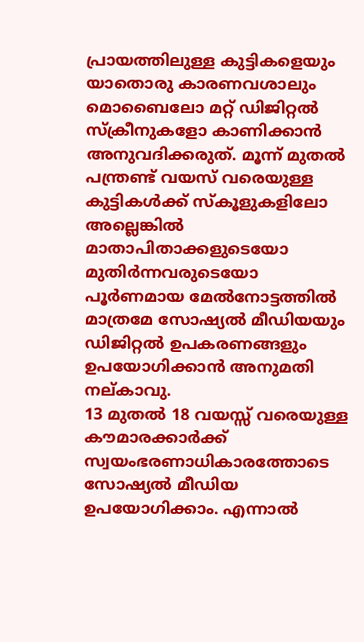പ്രായത്തിലുള്ള കുട്ടികളെയും യാതൊരു കാരണവശാലും മൊബൈലോ മറ്റ് ഡിജിറ്റൽ സ്ക്രീനുകളോ കാണിക്കാൻ അനുവദിക്കരുത്. മൂന്ന് മുതൽ പന്ത്രണ്ട് വയസ് വരെയുള്ള കുട്ടികൾക്ക് സ്കൂളുകളിലോ അല്ലെങ്കിൽ മാതാപിതാക്കളുടെയോ മുതിർന്നവരുടെയോ പൂർണമായ മേൽനോട്ടത്തിൽ മാത്രമേ സോഷ്യൽ മീഡിയയും ഡിജിറ്റൽ ഉപകരണങ്ങളും ഉപയോഗിക്കാൻ അനുമതി നല്കാവു.
13 മുതൽ 18 വയസ്സ് വരെയുള്ള കൗമാരക്കാർക്ക് സ്വയംഭരണാധികാരത്തോടെ സോഷ്യൽ മീഡിയ ഉപയോഗിക്കാം. എന്നാൽ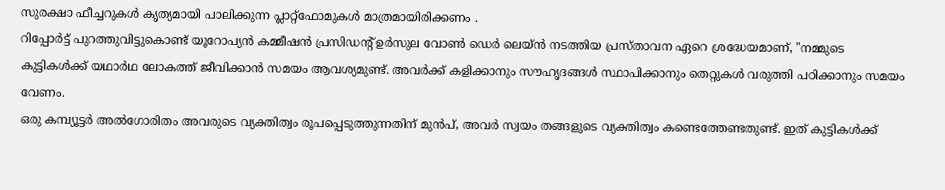സുരക്ഷാ ഫീച്ചറുകൾ കൃത്യമായി പാലിക്കുന്ന പ്ലാറ്റ്ഫോമുകൾ മാത്രമായിരിക്കണം .
റിപ്പോർട്ട് പുറത്തുവിട്ടുകൊണ്ട് യൂറോപ്യൻ കമ്മീഷൻ പ്രസിഡന്റ് ഉർസുല വോൺ ഡെർ ലെയ്ൻ നടത്തിയ പ്രസ്താവന ഏറെ ശ്രദ്ധേയമാണ്, "നമ്മുടെ കുട്ടികൾക്ക് യഥാർഥ ലോകത്ത് ജീവിക്കാൻ സമയം ആവശ്യമുണ്ട്. അവർക്ക് കളിക്കാനും സൗഹൃദങ്ങൾ സ്ഥാപിക്കാനും തെറ്റുകൾ വരുത്തി പഠിക്കാനും സമയം വേണം.
ഒരു കമ്പ്യൂട്ടർ അൽഗോരിതം അവരുടെ വ്യക്തിത്വം രൂപപ്പെടുത്തുന്നതിന് മുൻപ്, അവർ സ്വയം തങ്ങളുടെ വ്യക്തിത്വം കണ്ടെത്തേണ്ടതുണ്ട്. ഇത് കുട്ടികൾക്ക്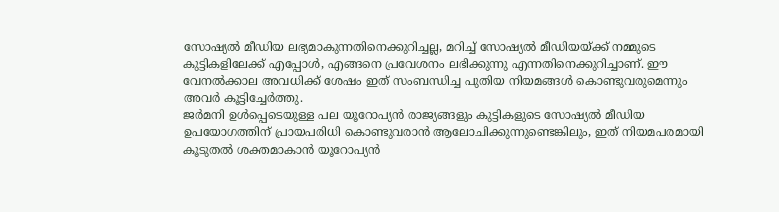സോഷ്യൽ മീഡിയ ലഭ്യമാകുന്നതിനെക്കുറിച്ചല്ല, മറിച്ച് സോഷ്യൽ മീഡിയയ്ക്ക് നമ്മുടെ കുട്ടികളിലേക്ക് എപ്പോൾ, എങ്ങനെ പ്രവേശനം ലഭിക്കുന്നു എന്നതിനെക്കുറിച്ചാണ്. ഈ വേനൽക്കാല അവധിക്ക് ശേഷം ഇത് സംബന്ധിച്ച പുതിയ നിയമങ്ങൾ കൊണ്ടുവരുമെന്നും അവർ കൂട്ടിച്ചേർത്തു.
ജർമനി ഉൾപ്പെടെയുള്ള പല യൂറോപ്യൻ രാജ്യങ്ങളും കുട്ടികളുടെ സോഷ്യൽ മീഡിയ ഉപയോഗത്തിന് പ്രായപരിധി കൊണ്ടുവരാൻ ആലോചിക്കുന്നുണ്ടെങ്കിലും, ഇത് നിയമപരമായി കൂടുതൽ ശക്തമാകാൻ യൂറോപ്യൻ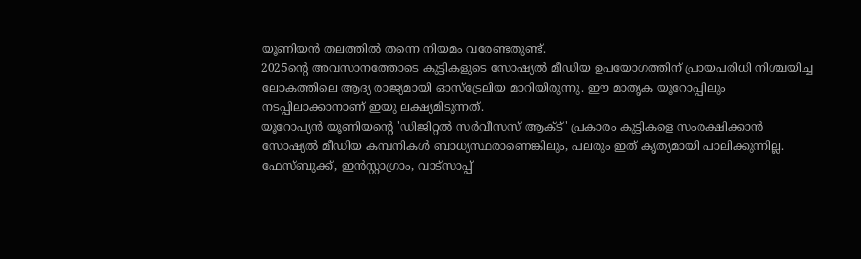യൂണിയൻ തലത്തിൽ തന്നെ നിയമം വരേണ്ടതുണ്ട്.
2025ന്റെ അവസാനത്തോടെ കുട്ടികളുടെ സോഷ്യൽ മീഡിയ ഉപയോഗത്തിന് പ്രായപരിധി നിശ്ചയിച്ച ലോകത്തിലെ ആദ്യ രാജ്യമായി ഓസ്ട്രേലിയ മാറിയിരുന്നു. ഈ മാതൃക യൂറോപ്പിലും നടപ്പിലാക്കാനാണ് ഇയു ലക്ഷ്യമിടുന്നത്.
യൂറോപ്യൻ യൂണിയന്റെ 'ഡിജിറ്റൽ സർവീസസ് ആക്ട്' പ്രകാരം കുട്ടികളെ സംരക്ഷിക്കാൻ സോഷ്യൽ മീഡിയ കമ്പനികൾ ബാധ്യസ്ഥരാണെങ്കിലും, പലരും ഇത് കൃത്യമായി പാലിക്കുന്നില്ല.
ഫേസ്ബുക്ക്, ഇൻസ്റ്റാഗ്രാം, വാട്സാപ്പ്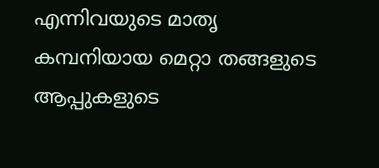എന്നിവയുടെ മാതൃ കമ്പനിയായ മെറ്റാ തങ്ങളുടെ ആപ്പുകളുടെ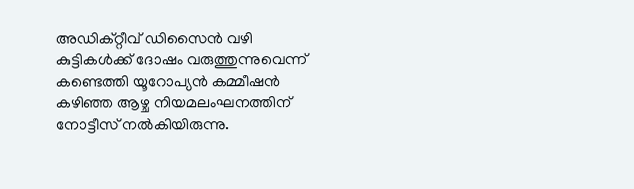അഡിക്റ്റീവ് ഡിസൈൻ വഴി കുട്ടികൾക്ക് ദോഷം വരുത്തുന്നുവെന്ന് കണ്ടെത്തി യൂറോപ്യൻ കമ്മീഷൻ കഴിഞ്ഞ ആഴ്ച നിയമലംഘനത്തിന് നോട്ടീസ് നൽകിയിരുന്നു.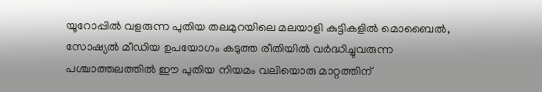യൂറോപ്പിൽ വളരുന്ന പുതിയ തലമുറയിലെ മലയാളി കുട്ടികളിൽ മൊബൈൽ, സോഷ്യൽ മീഡിയ ഉപയോഗം കടുത്ത രീതിയിൽ വർദ്ധിച്ചുവരുന്ന പശ്ചാത്തലത്തിൽ ഈ പുതിയ നിയമം വലിയൊരു മാറ്റത്തിന്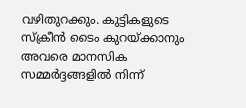വഴിതുറക്കും. കുട്ടികളുടെ സ്ക്രീൻ ടൈം കുറയ്ക്കാനും അവരെ മാനസിക സമ്മർദ്ദങ്ങളിൽ നിന്ന്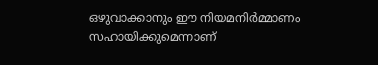ഒഴുവാക്കാനും ഈ നിയമനിർമ്മാണം സഹായിക്കുമെന്നാണ്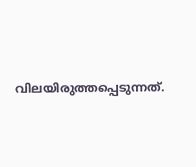വിലയിരുത്തപ്പെടുന്നത്.